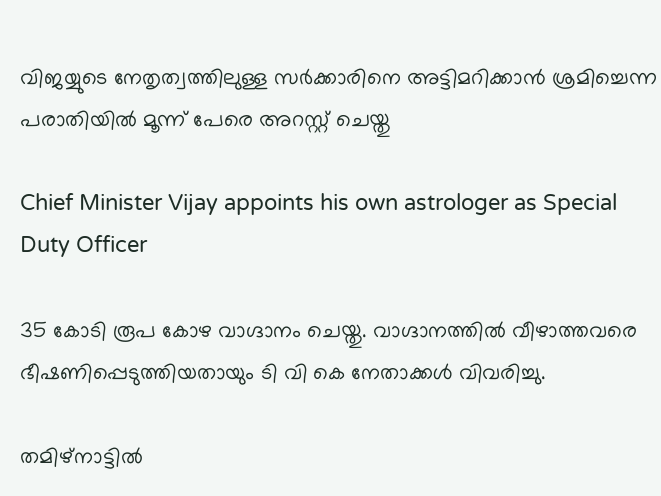വിജയ്യുടെ നേതൃത്വത്തിലുള്ള സര്‍ക്കാരിനെ അട്ടിമറിക്കാന്‍ ശ്രമിച്ചെന്ന പരാതിയില്‍ മൂന്ന് പേരെ അറസ്റ്റ് ചെയ്തു

Chief Minister Vijay appoints his own astrologer as Special Duty Officer

35 കോടി രൂപ കോഴ വാഗ്ദാനം ചെയ്തു. വാഗ്ദാനത്തില്‍ വീഴാത്തവരെ ഭീഷണിപ്പെടുത്തിയതായും ടി വി കെ നേതാക്കള്‍ വിവരിച്ചു.

തമിഴ്‌നാട്ടില്‍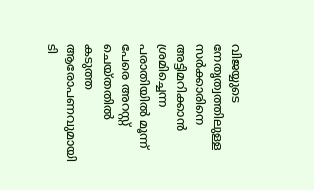വിജയ്യുടെ നേതൃത്വത്തിലുള്ള സര്‍ക്കാരിനെ അട്ടിമറിക്കാന്‍ ശ്രമിച്ചെന്ന പരാതിയില്‍ മൂന്ന് പേരെ അറസ്റ്റ് ചെയ്തതില്‍ കടുത്ത ആരോപണവുമായി ടി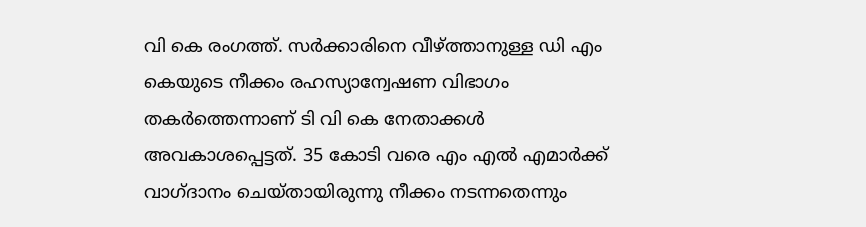വി കെ രംഗത്ത്. സര്‍ക്കാരിനെ വീഴ്ത്താനുള്ള ഡി എം കെയുടെ നീക്കം രഹസ്യാന്വേഷണ വിഭാഗം തകര്‍ത്തെന്നാണ് ടി വി കെ നേതാക്കള്‍ അവകാശപ്പെട്ടത്. 35 കോടി വരെ എം എല്‍ എമാര്‍ക്ക് വാഗ്ദാനം ചെയ്തായിരുന്നു നീക്കം നടന്നതെന്നും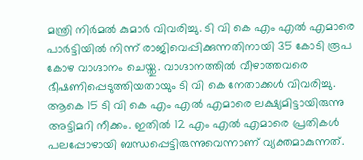മന്ത്രി നിര്‍മല്‍ കുമാര്‍ വിവരിച്ചു. ടി വി കെ എം എല്‍ എമാരെ പാര്‍ട്ടിയില്‍ നിന്ന് രാജിവെപ്പിക്കുന്നതിനായി 35 കോടി രൂപ കോഴ വാഗ്ദാനം ചെയ്തു. വാഗ്ദാനത്തില്‍ വീഴാത്തവരെ ഭീഷണിപ്പെടുത്തിയതായും ടി വി കെ നേതാക്കള്‍ വിവരിച്ചു. ആകെ 15 ടി വി കെ എം എല്‍ എമാരെ ലക്ഷ്യമിട്ടായിരുന്നു അട്ടിമറി നീക്കം. ഇതില്‍ 12 എം എല്‍ എമാരെ പ്രതികള്‍ പലപ്പോഴായി ബന്ധപ്പെട്ടിരുന്നുവെന്നാണ് വ്യക്തമാകുന്നത്.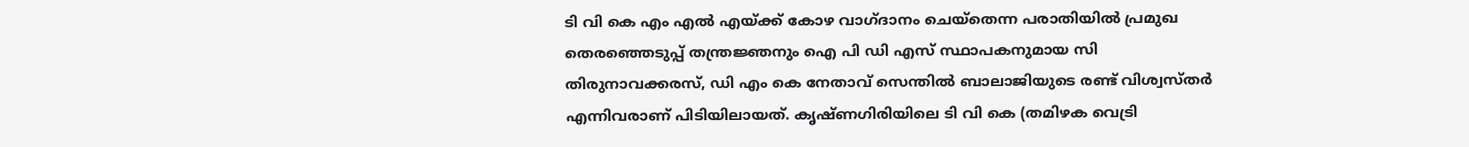ടി വി കെ എം എല്‍ എയ്ക്ക് കോഴ വാഗ്ദാനം ചെയ്‌തെന്ന പരാതിയില്‍ പ്രമുഖ തെരഞ്ഞെടുപ്പ് തന്ത്രജ്ഞനും ഐ പി ഡി എസ് സ്ഥാപകനുമായ സി തിരുനാവക്കരസ്, ഡി എം കെ നേതാവ് സെന്തില്‍ ബാലാജിയുടെ രണ്ട് വിശ്വസ്തര്‍ എന്നിവരാണ് പിടിയിലായത്. കൃഷ്ണഗിരിയിലെ ടി വി കെ (തമിഴക വെട്രി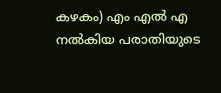കഴകം) എം എല്‍ എ നല്‍കിയ പരാതിയുടെ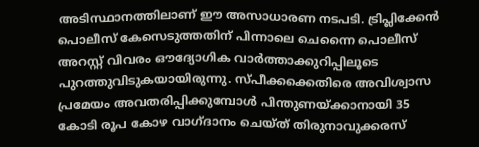അടിസ്ഥാനത്തിലാണ് ഈ അസാധാരണ നടപടി. ട്രിപ്ലിക്കേന്‍ പൊലീസ് കേസെടുത്തതിന് പിന്നാലെ ചെന്നൈ പൊലീസ് അറസ്റ്റ് വിവരം ഔദ്യോഗിക വാര്‍ത്താക്കുറിപ്പിലൂടെ പുറത്തുവിടുകയായിരുന്നു. സ്പീക്കക്കെതിരെ അവിശ്വാസ പ്രമേയം അവതരിപ്പിക്കുമ്പോള്‍ പിന്തുണയ്ക്കാനായി 35 കോടി രൂപ കോഴ വാഗ്ദാനം ചെയ്ത് തിരുനാവുക്കരസ്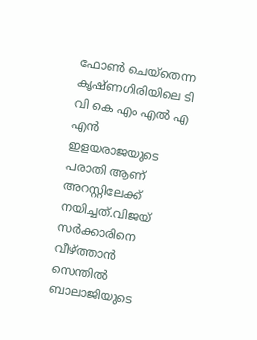ഫോണ്‍ ചെയ്‌തെന്ന കൃഷ്ണഗിരിയിലെ ടി വി കെ എം എല്‍ എ എന്‍ ഇളയരാജയുടെ പരാതി ആണ് അറസ്റ്റിലേക്ക് നയിച്ചത്.വിജയ് സര്‍ക്കാരിനെ വീഴ്ത്താന്‍ സെന്തില്‍ ബാലാജിയുടെ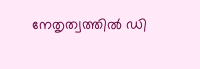നേതൃത്വത്തില്‍ ഡി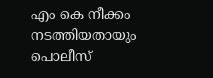എം കെ നീക്കം നടത്തിയതായും പൊലീസ്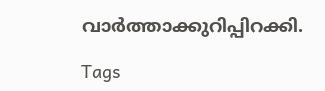വാര്‍ത്താക്കുറിപ്പിറക്കി.

Tags